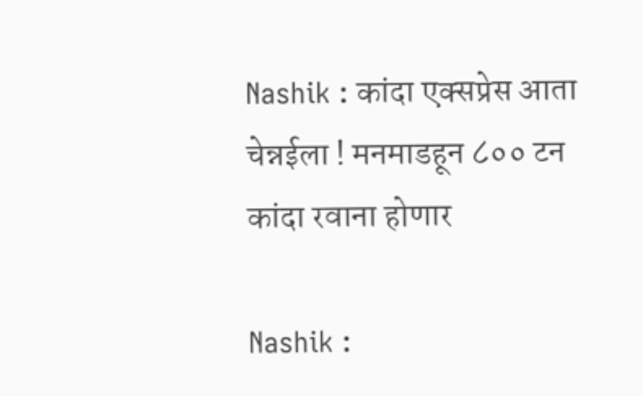Nashik : कांदा एक्सप्रेस आता चेन्नईला ! मनमाडहून ८०० टन कांदा रवाना होणार

Nashik :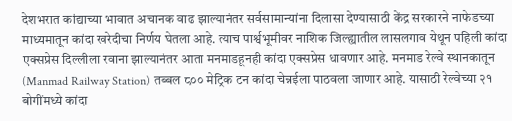देशभरात कांद्याच्या भावात अचानक वाढ झाल्यानंतर सर्वसामान्यांना दिलासा देण्यासाठी केंद्र सरकारने नाफेडच्या माध्यमातून कांदा खरेदीचा निर्णय घेतला आहे. त्याच पार्श्वभूमीवर नाशिक जिल्ह्यातील लासलगाव येथून पहिली कांदा एक्सप्रेस दिल्लीला रवाना झाल्यानंतर आता मनमाडहूनही कांदा एक्सप्रेस धावणार आहे. मनमाड रेल्वे स्थानकातून (Manmad Railway Station) तब्बल ८०० मेट्रिक टन कांदा चेन्नईला पाठवला जाणार आहे. यासाठी रेल्वेच्या २१ बोगींमध्ये कांदा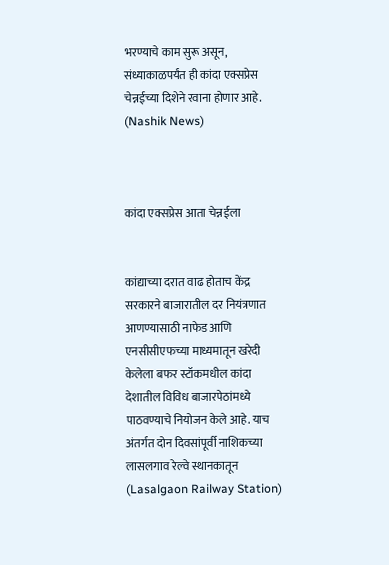भरण्याचे काम सुरू असून, संध्याकाळपर्यंत ही कांदा एक्सप्रेस चेन्नईच्या दिशेने रवाना होणार आहे. (Nashik News)



कांदा एक्सप्रेस आता चेन्नईला


कांद्याच्या दरात वाढ होताच केंद्र सरकारने बाजारातील दर नियंत्रणात आणण्यासाठी नाफेड आणि एनसीसीएफच्या माध्यमातून खरेदी केलेला बफर स्टॉकमधील कांदा देशातील विविध बाजारपेठांमध्ये पाठवण्याचे नियोजन केले आहे. याच अंतर्गत दोन दिवसांपूर्वी नाशिकच्या लासलगाव रेल्वे स्थानकातून (Lasalgaon Railway Station)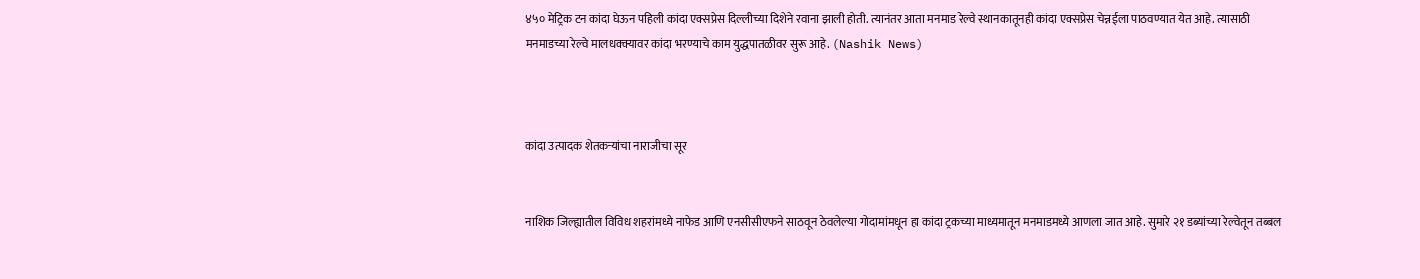४५० मेट्रिक टन कांदा घेऊन पहिली कांदा एक्सप्रेस दिल्लीच्या दिशेने रवाना झाली होती. त्यानंतर आता मनमाड रेल्वे स्थानकातूनही कांदा एक्सप्रेस चेन्नईला पाठवण्यात येत आहे. त्यासाठी मनमाडच्या रेल्वे मालधक्क्यावर कांदा भरण्याचे काम युद्धपातळीवर सुरू आहे. (Nashik News)



कांदा उत्पादक शेतकऱ्यांचा नाराजीचा सूर


नाशिक जिल्ह्यातील विविध शहरांमध्ये नाफेड आणि एनसीसीएफने साठवून ठेवलेल्या गोदामांमधून हा कांदा ट्रकच्या माध्यमातून मनमाडमध्ये आणला जात आहे. सुमारे २१ डब्यांच्या रेल्वेतून तब्बल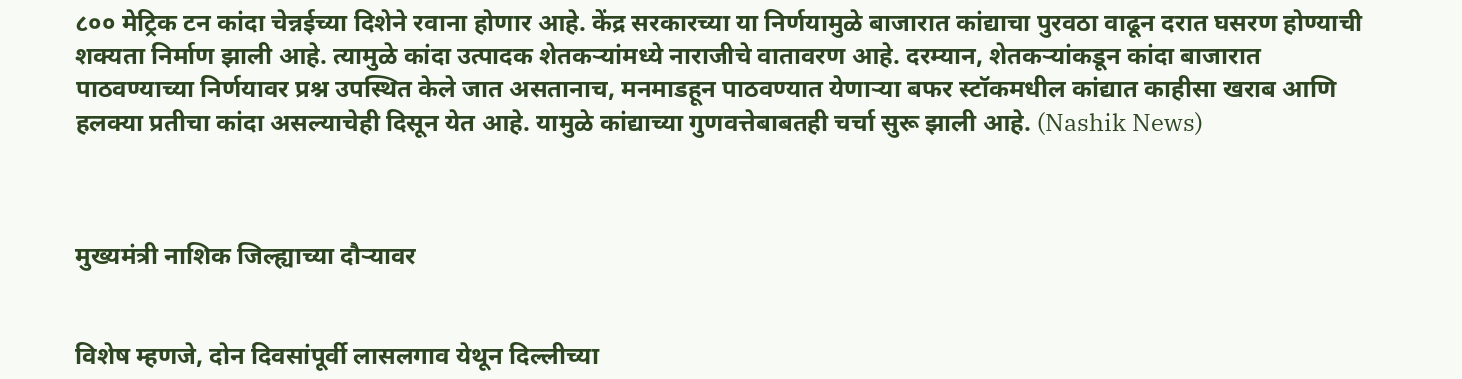८०० मेट्रिक टन कांदा चेन्नईच्या दिशेने रवाना होणार आहे. केंद्र सरकारच्या या निर्णयामुळे बाजारात कांद्याचा पुरवठा वाढून दरात घसरण होण्याची शक्यता निर्माण झाली आहे. त्यामुळे कांदा उत्पादक शेतकऱ्यांमध्ये नाराजीचे वातावरण आहे. दरम्यान, शेतकऱ्यांकडून कांदा बाजारात पाठवण्याच्या निर्णयावर प्रश्न उपस्थित केले जात असतानाच, मनमाडहून पाठवण्यात येणाऱ्या बफर स्टॉकमधील कांद्यात काहीसा खराब आणि हलक्या प्रतीचा कांदा असल्याचेही दिसून येत आहे. यामुळे कांद्याच्या गुणवत्तेबाबतही चर्चा सुरू झाली आहे. (Nashik News)



मुख्यमंत्री नाशिक जिल्ह्याच्या दौऱ्यावर


विशेष म्हणजे, दोन दिवसांपूर्वी लासलगाव येथून दिल्लीच्या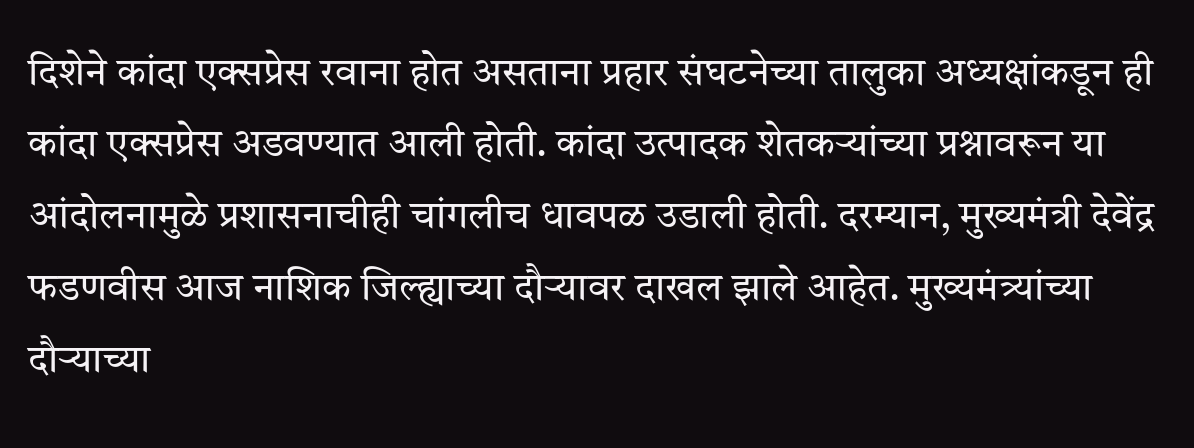दिशेने कांदा एक्सप्रेस रवाना होत असताना प्रहार संघटनेच्या तालुका अध्यक्षांकडून ही कांदा एक्सप्रेस अडवण्यात आली होती. कांदा उत्पादक शेतकऱ्यांच्या प्रश्नावरून या आंदोलनामुळे प्रशासनाचीही चांगलीच धावपळ उडाली होती. दरम्यान, मुख्यमंत्री देवेंद्र फडणवीस आज नाशिक जिल्ह्याच्या दौऱ्यावर दाखल झाले आहेत. मुख्यमंत्र्यांच्या दौऱ्याच्या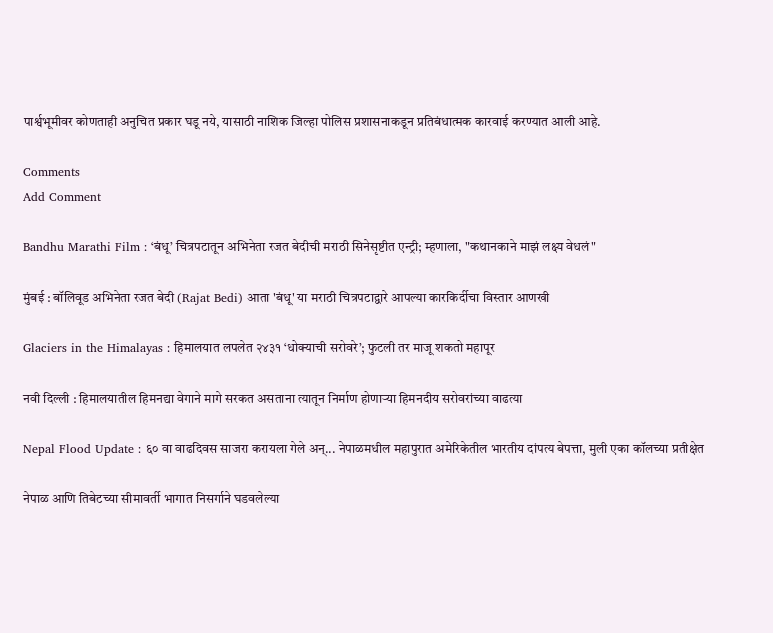पार्श्वभूमीवर कोणताही अनुचित प्रकार घडू नये, यासाठी नाशिक जिल्हा पोलिस प्रशासनाकडून प्रतिबंधात्मक कारवाई करण्यात आली आहे.

Comments
Add Comment

Bandhu Marathi Film : ‘बंधू’ चित्रपटातून अभिनेता रजत बेदीची मराठी सिनेसृष्टीत एन्ट्री; म्हणाला, "कथानकाने माझं लक्ष्य वेधलं"

मुंबई : बॉलिवूड अभिनेता रजत बेदी (Rajat Bedi) आता 'बंधू' या मराठी चित्रपटाद्वारे आपल्या कारकिर्दीचा विस्तार आणखी

Glaciers in the Himalayas : हिमालयात लपलेत २४३१ ‘धोक्याची सरोवरे’; फुटली तर माजू शकतो महापूर

नवी दिल्ली : हिमालयातील हिमनद्या वेगाने मागे सरकत असताना त्यातून निर्माण होणाऱ्या हिमनदीय सरोवरांच्या वाढत्या

Nepal Flood Update : ६० वा वाढदिवस साजरा करायला गेले अन्... नेपाळमधील महापुरात अमेरिकेतील भारतीय दांपत्य बेपत्ता, मुली एका कॉलच्या प्रतीक्षेत

नेपाळ आणि तिबेटच्या सीमावर्ती भागात निसर्गाने घडवलेल्या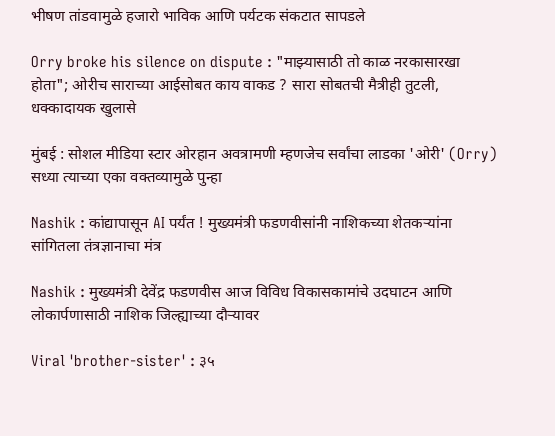भीषण तांडवामुळे हजारो भाविक आणि पर्यटक संकटात सापडले

Orry broke his silence on dispute : "माझ्यासाठी तो काळ नरकासारखा होता"; ओरीच साराच्या आईसोबत काय वाकड ? सारा सोबतची मैत्रीही तुटली, धक्कादायक खुलासे

मुंबई : सोशल मीडिया स्टार ओरहान अवत्रामणी म्हणजेच सर्वांचा लाडका 'ओरी' (Orry) सध्या त्याच्या एका वक्तव्यामुळे पुन्हा

Nashik : कांद्यापासून AI पर्यंत ! मुख्यमंत्री फडणवीसांनी नाशिकच्या शेतकऱ्यांना सांगितला तंत्रज्ञानाचा मंत्र

Nashik : मुख्यमंत्री देवेंद्र फडणवीस आज विविध विकासकामांचे उदघाटन आणि लोकार्पणासाठी नाशिक जिल्ह्याच्या दौऱ्यावर

Viral 'brother-sister' : ३५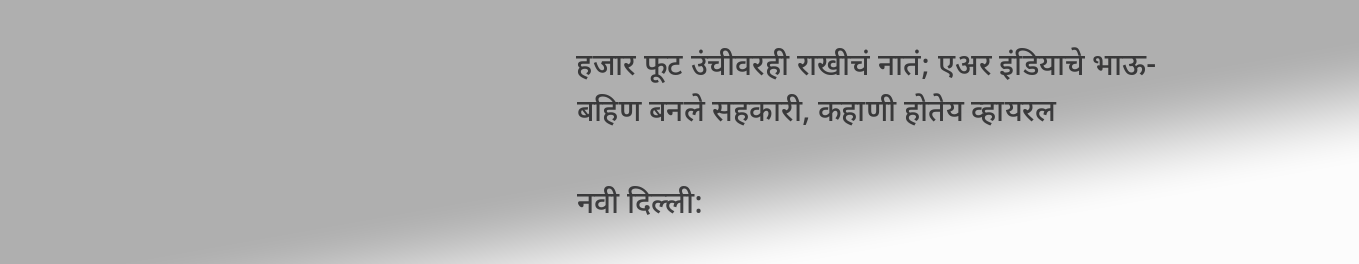हजार फूट उंचीवरही राखीचं नातं; एअर इंडियाचे भाऊ-बहिण बनले सहकारी, कहाणी होतेय व्हायरल

नवी दिल्ली: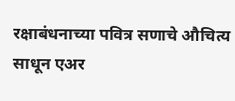रक्षाबंधनाच्या पवित्र सणाचे औचित्य साधून एअर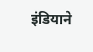इंडियाने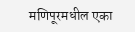मणिपूरमधील एका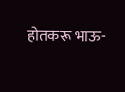होतकरू भाऊ-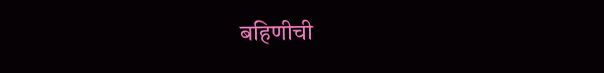बहिणीची